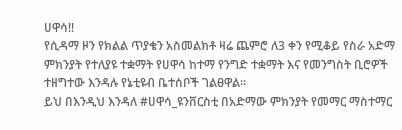ሀዋሳ‼
የሲዳማ ዞን የክልል ጥያቄን አስመልክቶ ዛሬ ጨምሮ ለ3 ቀን የሚቆይ የስራ አድማ ምክንያት የተለያዩ ተቋማት የሀዋሳ ከተማ የንግድ ተቋማት እና የመንግስት ቢሮዎች ተዘግተው እንዳሉ የኔቲዩብ ቤተሰቦች ገልፀዋል።
ይህ በእንዲህ እንዳለ #ሀዋሳ_ዩንቨርስቲ በአድማው ምክንያት የመማር ማስተማር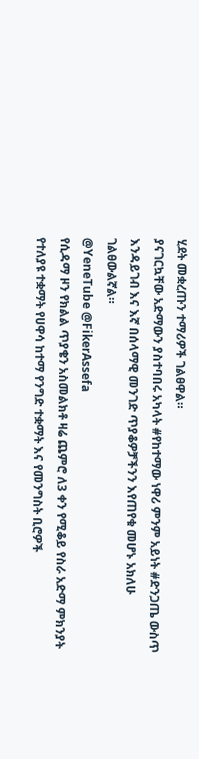ሂደት መቋረጡን ተማሪዎች ገልፀዋል።
ያናገርኳቸው አድማውን ያስተባበሩ አካላት #የከተማው ነዋሪ ምንም አይነት #ድንጋጤ ውስጥ እንዳይገብ እና እኛ በሰላማዊ መንገድ ጥያቆዎቻችንን እየጠየቁ መሆኑ አክለሁ ገልፀውልኛል።
@YeneTube @FikerAssefa
የሲዳማ ዞን የክልል ጥያቄን አስመልክቶ ዛሬ ጨምሮ ለ3 ቀን የሚቆይ የስራ አድማ ምክንያት የተለያዩ ተቋማት የሀዋሳ ከተማ የንግድ ተቋማት እና የመንግስት ቢሮዎች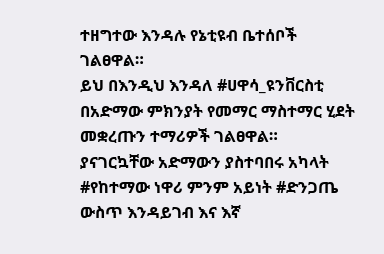ተዘግተው እንዳሉ የኔቲዩብ ቤተሰቦች ገልፀዋል።
ይህ በእንዲህ እንዳለ #ሀዋሳ_ዩንቨርስቲ በአድማው ምክንያት የመማር ማስተማር ሂደት መቋረጡን ተማሪዎች ገልፀዋል።
ያናገርኳቸው አድማውን ያስተባበሩ አካላት #የከተማው ነዋሪ ምንም አይነት #ድንጋጤ ውስጥ እንዳይገብ እና እኛ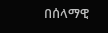በሰላማዊ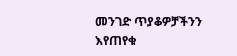መንገድ ጥያቆዎቻችንን እየጠየቁ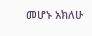መሆኑ አክለሁ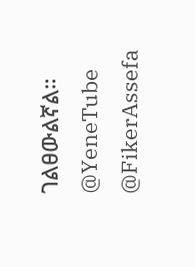ገልፀውልኛል።
@YeneTube @FikerAssefa